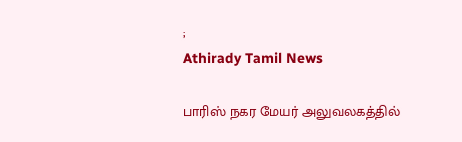;
Athirady Tamil News

பாரிஸ் நகர மேயர் அலுவலகத்தில்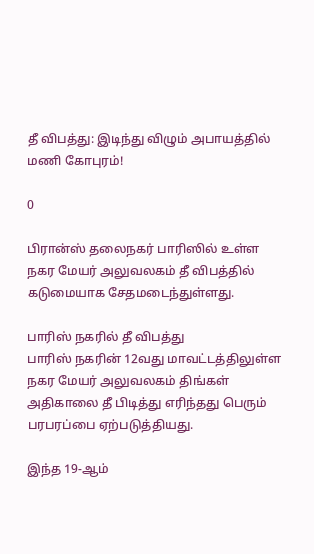தீ விபத்து: இடிந்து விழும் அபாயத்தில் மணி கோபுரம்!

0

பிரான்ஸ் தலைநகர் பாரிஸில் உள்ள நகர மேயர் அலுவலகம் தீ விபத்தில் கடுமையாக சேதமடைந்துள்ளது.

பாரிஸ் நகரில் தீ விபத்து
பாரிஸ் நகரின் 12வது மாவட்டத்திலுள்ள நகர மேயர் அலுவலகம் திங்கள் அதிகாலை தீ பிடித்து எரிந்தது பெரும் பரபரப்பை ஏற்படுத்தியது.

இந்த 19-ஆம்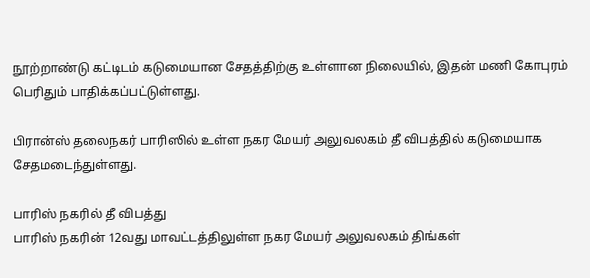நூற்றாண்டு கட்டிடம் கடுமையான சேதத்திற்கு உள்ளான நிலையில், இதன் மணி கோபுரம் பெரிதும் பாதிக்கப்பட்டுள்ளது.

பிரான்ஸ் தலைநகர் பாரிஸில் உள்ள நகர மேயர் அலுவலகம் தீ விபத்தில் கடுமையாக சேதமடைந்துள்ளது.

பாரிஸ் நகரில் தீ விபத்து
பாரிஸ் நகரின் 12வது மாவட்டத்திலுள்ள நகர மேயர் அலுவலகம் திங்கள்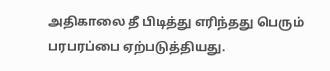அதிகாலை தீ பிடித்து எரிந்தது பெரும் பரபரப்பை ஏற்படுத்தியது.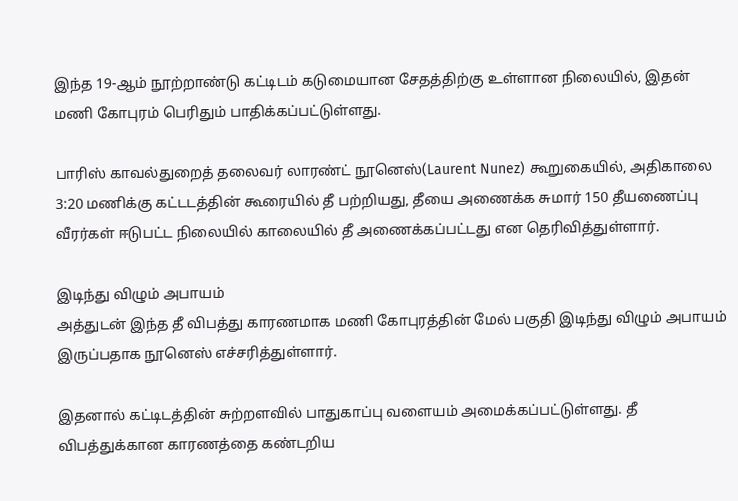இந்த 19-ஆம் நூற்றாண்டு கட்டிடம் கடுமையான சேதத்திற்கு உள்ளான நிலையில், இதன் மணி கோபுரம் பெரிதும் பாதிக்கப்பட்டுள்ளது.

பாரிஸ் காவல்துறைத் தலைவர் லாரண்ட் நூனெஸ்(Laurent Nunez) கூறுகையில், அதிகாலை 3:20 மணிக்கு கட்டடத்தின் கூரையில் தீ பற்றியது, தீயை அணைக்க சுமார் 150 தீயணைப்பு வீரர்கள் ஈடுபட்ட நிலையில் காலையில் தீ அணைக்கப்பட்டது என தெரிவித்துள்ளார்.

இடிந்து விழும் அபாயம்
அத்துடன் இந்த தீ விபத்து காரணமாக மணி கோபுரத்தின் மேல் பகுதி இடிந்து விழும் அபாயம் இருப்பதாக நூனெஸ் எச்சரித்துள்ளார்.

இதனால் கட்டிடத்தின் சுற்றளவில் பாதுகாப்பு வளையம் அமைக்கப்பட்டுள்ளது. தீ விபத்துக்கான காரணத்தை கண்டறிய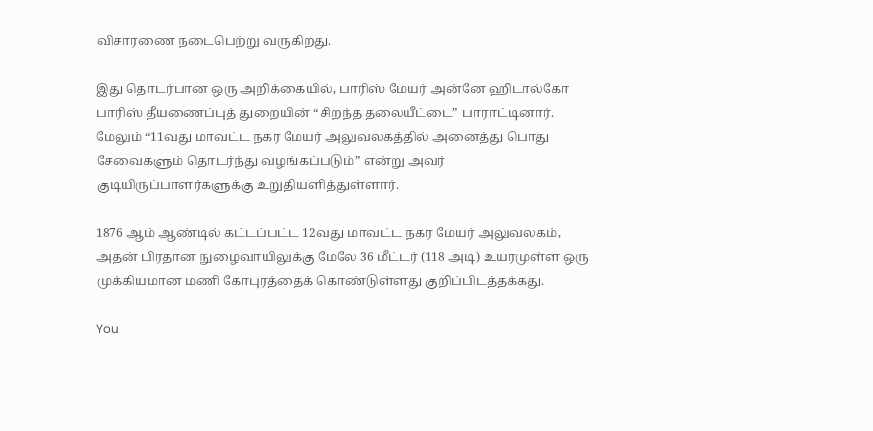விசாரணை நடைபெற்று வருகிறது.

இது தொடர்பான ஒரு அறிக்கையில், பாரிஸ் மேயர் அன்னே ஹிடால்கோ பாரிஸ் தீயணைப்புத் துறையின் “சிறந்த தலையீட்டை” பாராட்டினார். மேலும் “11வது மாவட்ட நகர மேயர் அலுவலகத்தில் அனைத்து பொது சேவைகளும் தொடர்ந்து வழங்கப்படும்” என்று அவர் குடியிருப்பாளர்களுக்கு உறுதியளித்துள்ளார்.

1876 ஆம் ஆண்டில் கட்டப்பட்ட 12வது மாவட்ட நகர மேயர் அலுவலகம், அதன் பிரதான நுழைவாயிலுக்கு மேலே 36 மீட்டர் (118 அடி) உயரமுள்ள ஒரு முக்கியமான மணி கோபுரத்தைக் கொண்டுள்ளது குறிப்பிடத்தக்கது.

You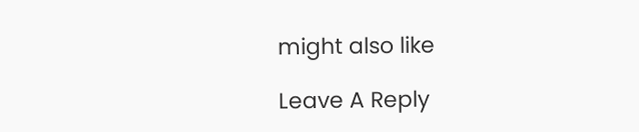might also like

Leave A Reply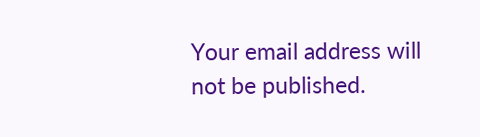Your email address will not be published.